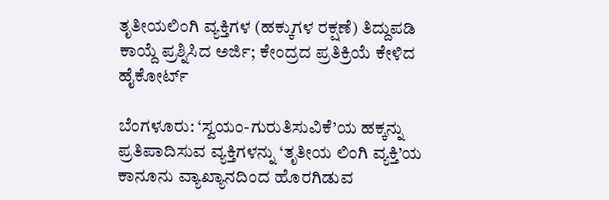ತೃತೀಯಲಿಂಗಿ ವ್ಯಕ್ತಿಗಳ (ಹಕ್ಕುಗಳ ರಕ್ಷಣೆ) ತಿದ್ದುಪಡಿ ಕಾಯ್ದೆ ಪ್ರಶ್ನಿಸಿದ ಅರ್ಜಿ; ಕೇಂದ್ರದ ಪ್ರತಿಕ್ರಿಯೆ ಕೇಳಿದ ಹೈಕೋರ್ಟ್

ಬೆಂಗಳೂರು: ‘ಸ್ವಯಂ-ಗುರುತಿಸುವಿಕೆ’ಯ ಹಕ್ಕನ್ನು ಪ್ರತಿಪಾದಿಸುವ ವ್ಯಕ್ತಿಗಳನ್ನು ‘ತೃತೀಯ ಲಿಂಗಿ ವ್ಯಕ್ತಿ’ಯ ಕಾನೂನು ವ್ಯಾಖ್ಯಾನದಿಂದ ಹೊರಗಿಡುವ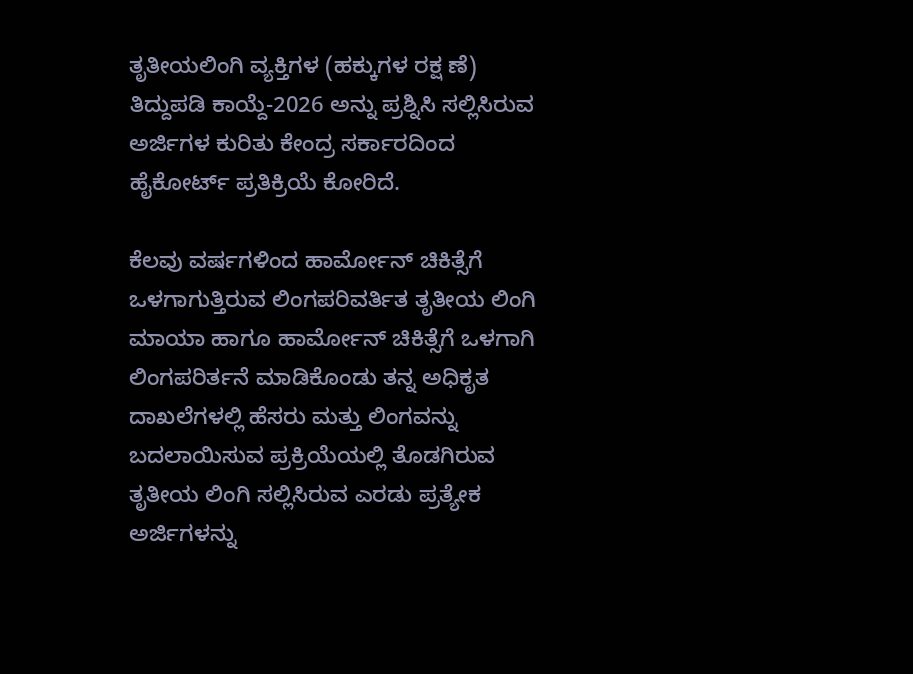ತೃತೀಯಲಿಂಗಿ ವ್ಯಕ್ತಿಗಳ (ಹಕ್ಕುಗಳ ರಕ್ಷ ಣೆ) ತಿದ್ದುಪಡಿ ಕಾಯ್ದೆ-2026 ಅನ್ನು ಪ್ರಶ್ನಿಸಿ ಸಲ್ಲಿಸಿರುವ ಅರ್ಜಿಗಳ ಕುರಿತು ಕೇಂದ್ರ ಸರ್ಕಾರದಿಂದ ಹೈಕೋರ್ಟ್ ಪ್ರತಿಕ್ರಿಯೆ ಕೋರಿದೆ.

ಕೆಲವು ವರ್ಷಗಳಿಂದ ಹಾರ್ಮೋನ್‌ ಚಿಕಿತ್ಸೆಗೆ ಒಳಗಾಗುತ್ತಿರುವ ಲಿಂಗಪರಿವರ್ತಿತ ತೃತೀಯ ಲಿಂಗಿ ಮಾಯಾ ಹಾಗೂ ಹಾರ್ಮೋನ್‌ ಚಿಕಿತ್ಸೆಗೆ ಒಳಗಾಗಿ ಲಿಂಗಪರಿರ್ತನೆ ಮಾಡಿಕೊಂಡು ತನ್ನ ಅಧಿಕೃತ ದಾಖಲೆಗಳಲ್ಲಿ ಹೆಸರು ಮತ್ತು ಲಿಂಗವನ್ನು ಬದಲಾಯಿಸುವ ಪ್ರಕ್ರಿಯೆಯಲ್ಲಿ ತೊಡಗಿರುವ ತೃತೀಯ ಲಿಂಗಿ ಸಲ್ಲಿಸಿರುವ ಎರಡು ಪ್ರತ್ಯೇಕ ಅರ್ಜಿಗಳನ್ನು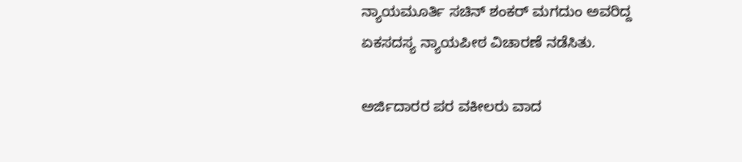ನ್ಯಾಯಮೂರ್ತಿ ಸಚಿನ್‌ ಶಂಕರ್‌ ಮಗದುಂ ಅವರಿದ್ದ ಏಕಸದಸ್ಯ ನ್ಯಾಯಪೀಠ ವಿಚಾರಣೆ ನಡೆಸಿತು.

ಅರ್ಜಿದಾರರ ಪರ ವಕೀಲರು ವಾದ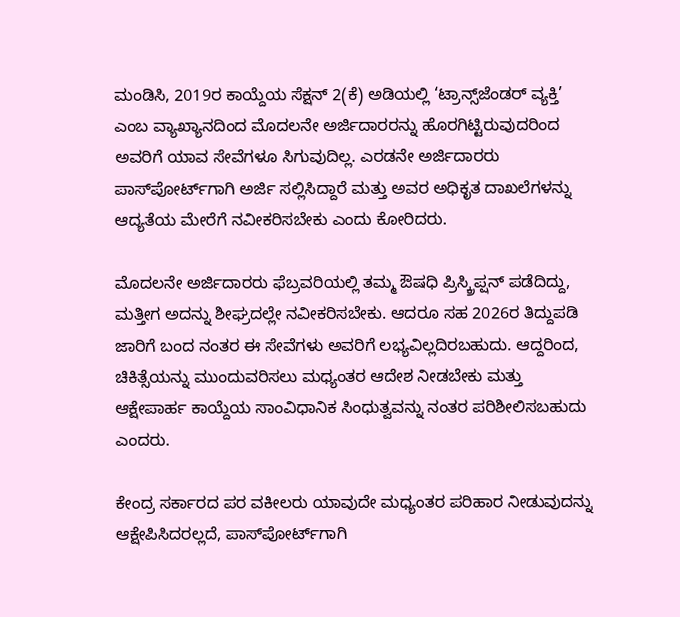ಮಂಡಿಸಿ, 2019ರ ಕಾಯ್ದೆಯ ಸೆಕ್ಷನ್‌ 2(ಕೆ) ಅಡಿಯಲ್ಲಿ ‘ಟ್ರಾನ್ಸ್‌ಜೆಂಡರ್‌ ವ್ಯಕ್ತಿ’ ಎಂಬ ವ್ಯಾಖ್ಯಾನದಿಂದ ಮೊದಲನೇ ಅರ್ಜಿದಾರರನ್ನು ಹೊರಗಿಟ್ಟಿರುವುದರಿಂದ ಅವರಿಗೆ ಯಾವ ಸೇವೆಗಳೂ ಸಿಗುವುದಿಲ್ಲ. ಎರಡನೇ ಅರ್ಜಿದಾರರು ಪಾಸ್‌ಪೋರ್ಟ್‌ಗಾಗಿ ಅರ್ಜಿ ಸಲ್ಲಿಸಿದ್ದಾರೆ ಮತ್ತು ಅವರ ಅಧಿಕೃತ ದಾಖಲೆಗಳನ್ನು ಆದ್ಯತೆಯ ಮೇರೆಗೆ ನವೀಕರಿಸಬೇಕು ಎಂದು ಕೋರಿದರು.

ಮೊದಲನೇ ಅರ್ಜಿದಾರರು ಫೆಬ್ರವರಿಯಲ್ಲಿ ತಮ್ಮ ಔಷಧಿ ಪ್ರಿಸ್ಕ್ರಿಪ್ಷನ್‌ ಪಡೆದಿದ್ದು, ಮತ್ತೀಗ ಅದನ್ನು ಶೀಘ್ರದಲ್ಲೇ ನವೀಕರಿಸಬೇಕು. ಆದರೂ ಸಹ 2026ರ ತಿದ್ದುಪಡಿ ಜಾರಿಗೆ ಬಂದ ನಂತರ ಈ ಸೇವೆಗಳು ಅವರಿಗೆ ಲಭ್ಯವಿಲ್ಲದಿರಬಹುದು. ಆದ್ದರಿಂದ, ಚಿಕಿತ್ಸೆಯನ್ನು ಮುಂದುವರಿಸಲು ಮಧ್ಯಂತರ ಆದೇಶ ನೀಡಬೇಕು ಮತ್ತು ಆಕ್ಷೇಪಾರ್ಹ ಕಾಯ್ದೆಯ ಸಾಂವಿಧಾನಿಕ ಸಿಂಧುತ್ವವನ್ನು ನಂತರ ಪರಿಶೀಲಿಸಬಹುದು ಎಂದರು.

ಕೇಂದ್ರ ಸರ್ಕಾರದ ಪರ ವಕೀಲರು ಯಾವುದೇ ಮಧ್ಯಂತರ ಪರಿಹಾರ ನೀಡುವುದನ್ನು ಆಕ್ಷೇಪಿಸಿದರಲ್ಲದೆ, ಪಾಸ್‌ಪೋರ್ಟ್‌ಗಾಗಿ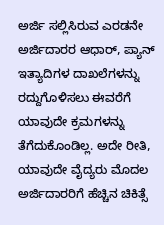ಅರ್ಜಿ ಸಲ್ಲಿಸಿರುವ ಎರಡನೇ ಅರ್ಜಿದಾರರ ಆಧಾರ್‌, ಪ್ಯಾನ್‌ ಇತ್ಯಾದಿಗಳ ದಾಖಲೆಗಳನ್ನು ರದ್ದುಗೊಳಿಸಲು ಈವರೆಗೆ ಯಾವುದೇ ಕ್ರಮಗಳನ್ನು ತೆಗೆದುಕೊಂಡಿಲ್ಲ. ಅದೇ ರೀತಿ, ಯಾವುದೇ ವೈದ್ಯರು ಮೊದಲ ಅರ್ಜಿದಾರರಿಗೆ ಹೆಚ್ಚಿನ ಚಿಕಿತ್ಸೆ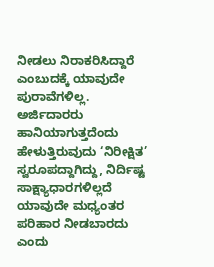ನೀಡಲು ನಿರಾಕರಿಸಿದ್ದಾರೆ ಎಂಬುದಕ್ಕೆ ಯಾವುದೇ ಪುರಾವೆಗಳಿಲ್ಲ. ಅರ್ಜಿದಾರರು ಹಾನಿಯಾಗುತ್ತದೆಂದು ಹೇಳುತ್ತಿರುವುದು ‘ನಿರೀಕ್ಷಿತ’ ಸ್ವರೂಪದ್ದಾಗಿದ್ದು, ನಿರ್ದಿಷ್ಟ ಸಾಕ್ಷ್ಯಾಧಾರಗಳಿಲ್ಲದೆ ಯಾವುದೇ ಮಧ್ಯಂತರ ಪರಿಹಾರ ನೀಡಬಾರದು ಎಂದು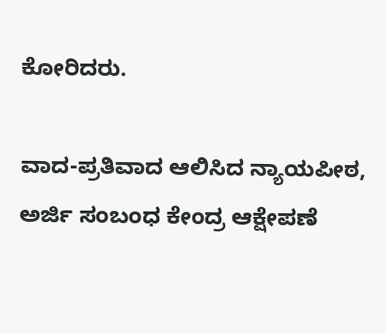ಕೋರಿದರು.

ವಾದ-ಪ್ರತಿವಾದ ಆಲಿಸಿದ ನ್ಯಾಯಪೀಠ, ಅರ್ಜಿ ಸಂಬಂಧ ಕೇಂದ್ರ ಆಕ್ಷೇಪಣೆ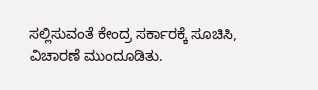ಸಲ್ಲಿಸುವಂತೆ ಕೇಂದ್ರ ಸರ್ಕಾರಕ್ಕೆ ಸೂಚಿಸಿ, ವಿಚಾರಣೆ ಮುಂದೂಡಿತು.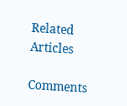Related Articles

Comments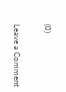(0)

Leave a Comment